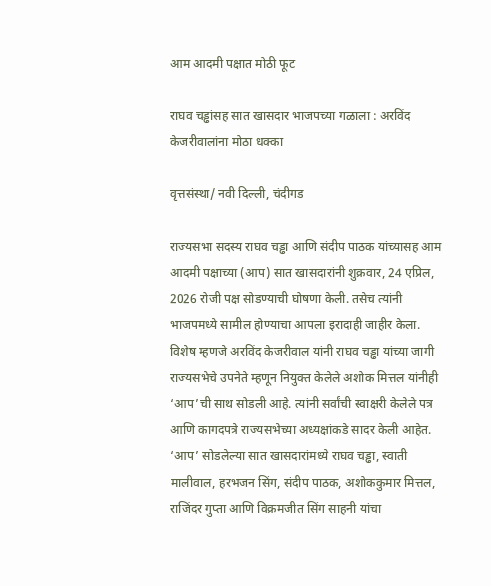आम आदमी पक्षात मोठी फूट

राघव चड्ढांसह सात खासदार भाजपच्या गळाला : अरविंद केजरीवालांना मोठा धक्का

वृत्तसंस्था/ नवी दिल्ली, चंदीगड

राज्यसभा सदस्य राघव चड्ढा आणि संदीप पाठक यांच्यासह आम आदमी पक्षाच्या (आप) सात खासदारांनी शुक्रवार, 24 एप्रिल, 2026 रोजी पक्ष सोडण्याची घोषणा केली. तसेच त्यांनी भाजपमध्ये सामील होण्याचा आपला इरादाही जाहीर केला. विशेष म्हणजे अरविंद केजरीवाल यांनी राघव चड्ढा यांच्या जागी राज्यसभेचे उपनेते म्हणून नियुक्त केलेले अशोक मित्तल यांनीही ‘आप’ची साथ सोडली आहे. त्यांनी सर्वांची स्वाक्षरी केलेले पत्र आणि कागदपत्रे राज्यसभेच्या अध्यक्षांकडे सादर केली आहेत. ‘आप’ सोडलेल्या सात खासदारांमध्ये राघव चड्ढा, स्वाती मालीवाल, हरभजन सिंग, संदीप पाठक, अशोककुमार मित्तल, राजिंदर गुप्ता आणि विक्रमजीत सिंग साहनी यांचा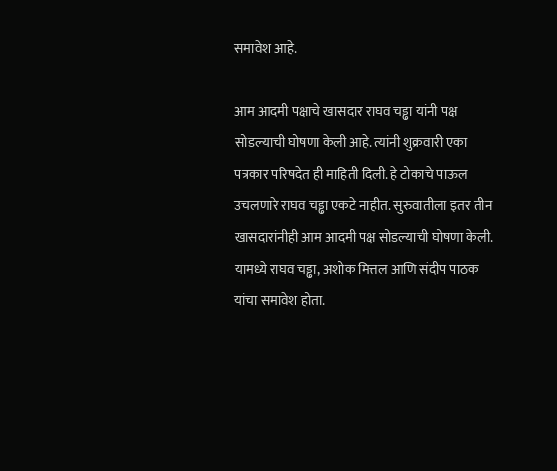समावेश आहे.

आम आदमी पक्षाचे खासदार राघव चड्ढा यांनी पक्ष सोडल्याची घोषणा केली आहे. त्यांनी शुक्रवारी एका पत्रकार परिषदेत ही माहिती दिली. हे टोकाचे पाऊल उचलणारे राघव चड्ढा एकटे नाहीत. सुरुवातीला इतर तीन खासदारांनीही आम आदमी पक्ष सोडल्याची घोषणा केली. यामध्ये राघव चड्ढा, अशोक मित्तल आणि संदीप पाठक यांचा समावेश होता.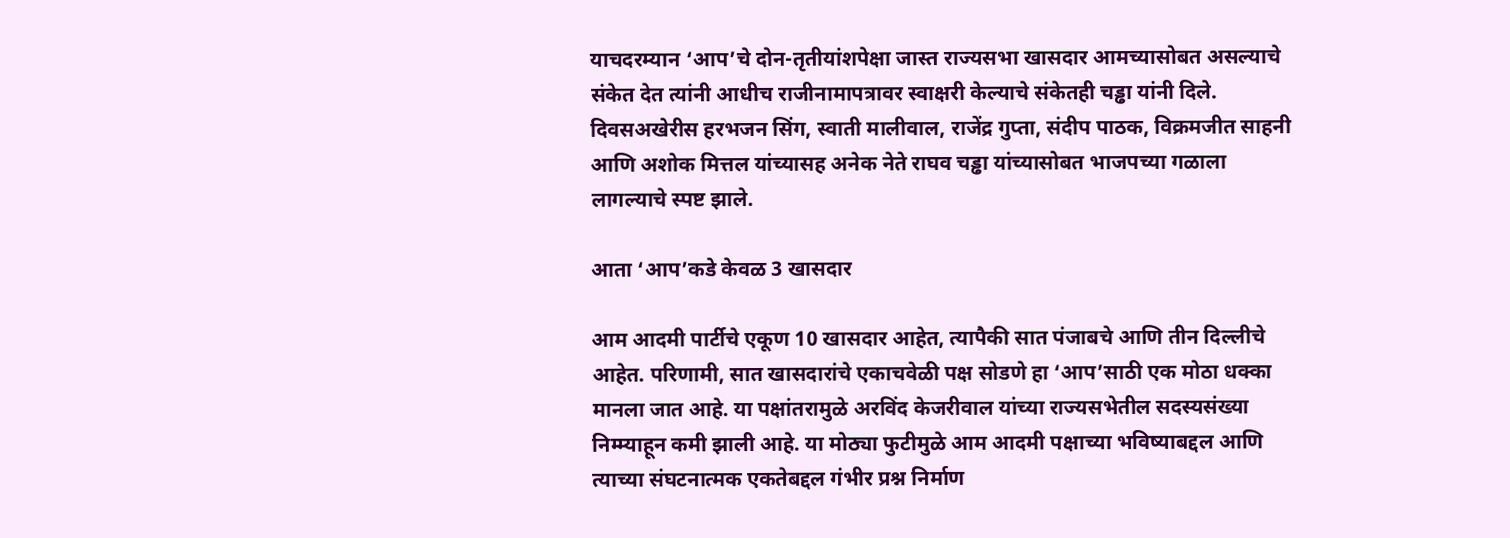याचदरम्यान ‘आप’चे दोन-तृतीयांशपेक्षा जास्त राज्यसभा खासदार आमच्यासोबत असल्याचे संकेत देत त्यांनी आधीच राजीनामापत्रावर स्वाक्षरी केल्याचे संकेतही चड्ढा यांनी दिले. दिवसअखेरीस हरभजन सिंग, स्वाती मालीवाल, राजेंद्र गुप्ता, संदीप पाठक, विक्रमजीत साहनी आणि अशोक मित्तल यांच्यासह अनेक नेते राघव चड्ढा यांच्यासोबत भाजपच्या गळाला लागल्याचे स्पष्ट झाले.

आता ‘आप’कडे केवळ 3 खासदार

आम आदमी पार्टीचे एकूण 10 खासदार आहेत, त्यापैकी सात पंजाबचे आणि तीन दिल्लीचे आहेत. परिणामी, सात खासदारांचे एकाचवेळी पक्ष सोडणे हा ‘आप’साठी एक मोठा धक्का मानला जात आहे. या पक्षांतरामुळे अरविंद केजरीवाल यांच्या राज्यसभेतील सदस्यसंख्या निम्म्याहून कमी झाली आहे. या मोठ्या फुटीमुळे आम आदमी पक्षाच्या भविष्याबद्दल आणि त्याच्या संघटनात्मक एकतेबद्दल गंभीर प्रश्न निर्माण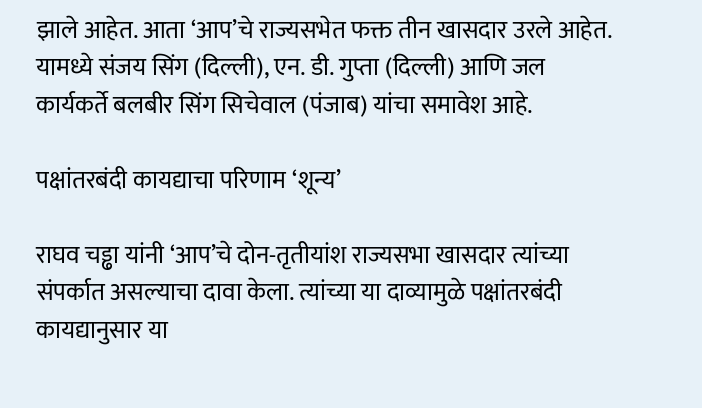झाले आहेत. आता ‘आप’चे राज्यसभेत फक्त तीन खासदार उरले आहेत. यामध्ये संजय सिंग (दिल्ली), एन. डी. गुप्ता (दिल्ली) आणि जल कार्यकर्ते बलबीर सिंग सिचेवाल (पंजाब) यांचा समावेश आहे.

पक्षांतरबंदी कायद्याचा परिणाम ‘शून्य’

राघव चड्ढा यांनी ‘आप’चे दोन-तृतीयांश राज्यसभा खासदार त्यांच्या संपर्कात असल्याचा दावा केला. त्यांच्या या दाव्यामुळे पक्षांतरबंदी कायद्यानुसार या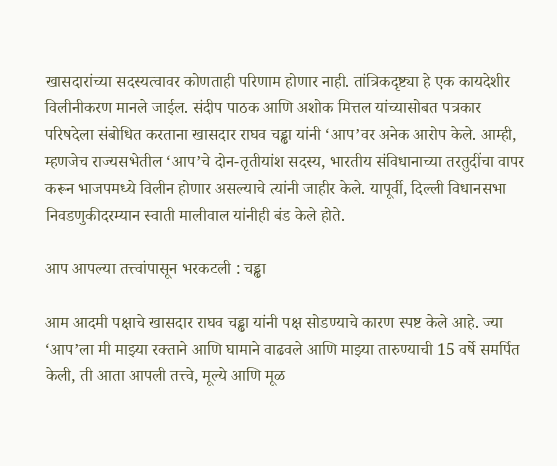खासदारांच्या सदस्यत्वावर कोणताही परिणाम होणार नाही. तांत्रिकदृष्ट्या हे एक कायदेशीर विलीनीकरण मानले जाईल. संदीप पाठक आणि अशोक मित्तल यांच्यासोबत पत्रकार परिषदेला संबोधित करताना खासदार राघव चड्ढा यांनी ‘आप’वर अनेक आरोप केले. आम्ही, म्हणजेच राज्यसभेतील ‘आप’चे दोन-तृतीयांश सदस्य, भारतीय संविधानाच्या तरतुदींचा वापर करून भाजपमध्ये विलीन होणार असल्याचे त्यांनी जाहीर केले. यापूर्वी, दिल्ली विधानसभा निवडणुकीदरम्यान स्वाती मालीवाल यांनीही बंड केले होते.

आप आपल्या तत्त्वांपासून भरकटली : चड्ढा

आम आदमी पक्षाचे खासदार राघव चड्ढा यांनी पक्ष सोडण्याचे कारण स्पष्ट केले आहे. ज्या ‘आप’ला मी माझ्या रक्ताने आणि घामाने वाढवले आणि माझ्या तारुण्याची 15 वर्षे समर्पित केली, ती आता आपली तत्त्वे, मूल्ये आणि मूळ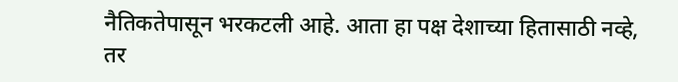नैतिकतेपासून भरकटली आहे. आता हा पक्ष देशाच्या हितासाठी नव्हे, तर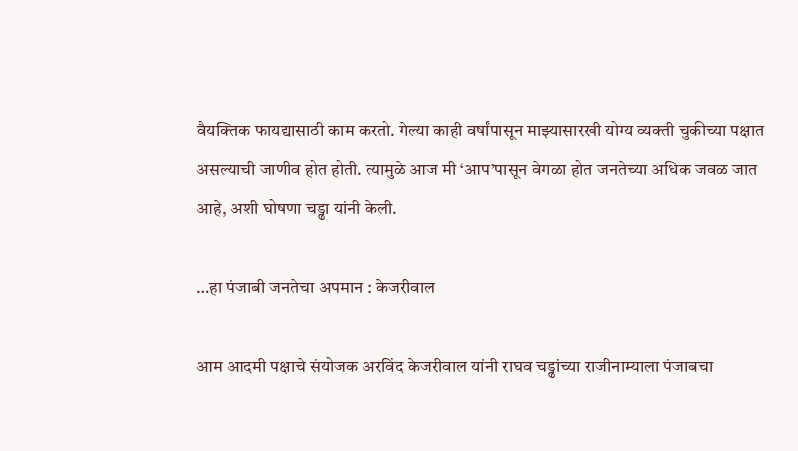वैयक्तिक फायद्यासाठी काम करतो. गेल्या काही वर्षांपासून माझ्यासारखी योग्य व्यक्ती चुकीच्या पक्षात असल्याची जाणीव होत होती. त्यामुळे आज मी ‘आप’पासून वेगळा होत जनतेच्या अधिक जवळ जात आहे, अशी घोषणा चड्ढा यांनी केली.

…हा पंजाबी जनतेचा अपमान : केजरीवाल

आम आदमी पक्षाचे संयोजक अरविंद केजरीवाल यांनी राघव चड्ढांच्या राजीनाम्याला पंजाबचा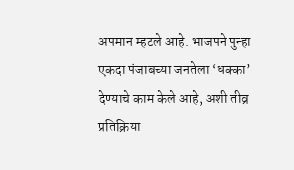अपमान म्हटले आहे. भाजपने पुन्हा एकदा पंजाबच्या जनतेला ‘धक्का’ देण्याचे काम केले आहे, अशी तीव्र प्रतिक्रिया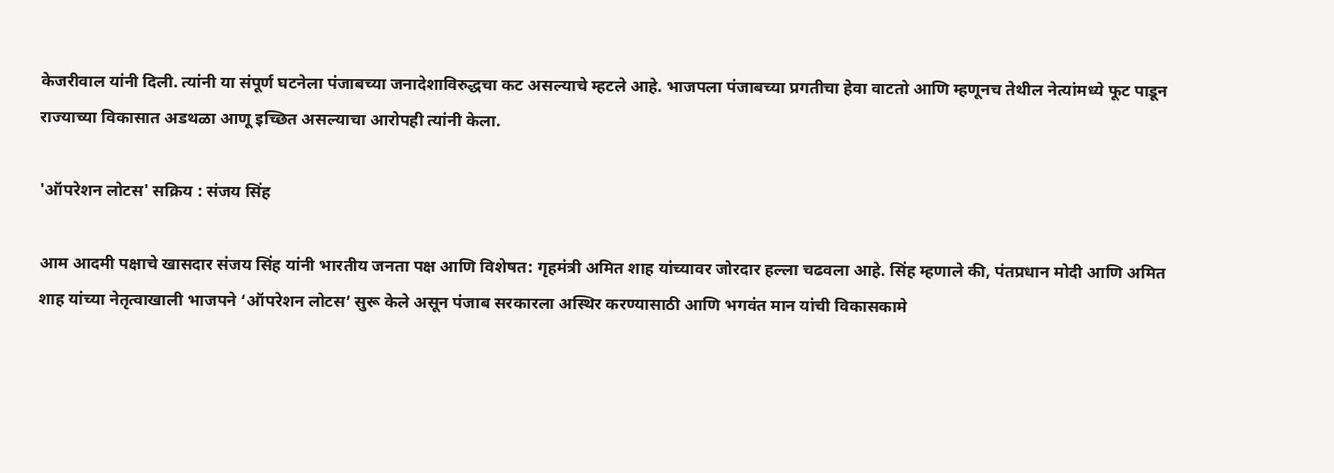केजरीवाल यांनी दिली. त्यांनी या संपूर्ण घटनेला पंजाबच्या जनादेशाविरुद्धचा कट असल्याचे म्हटले आहे. भाजपला पंजाबच्या प्रगतीचा हेवा वाटतो आणि म्हणूनच तेथील नेत्यांमध्ये फूट पाडून राज्याच्या विकासात अडथळा आणू इच्छित असल्याचा आरोपही त्यांनी केला.

'ऑपरेशन लोटस' सक्रिय : संजय सिंह

आम आदमी पक्षाचे खासदार संजय सिंह यांनी भारतीय जनता पक्ष आणि विशेषत: गृहमंत्री अमित शाह यांच्यावर जोरदार हल्ला चढवला आहे. सिंह म्हणाले की, पंतप्रधान मोदी आणि अमित शाह यांच्या नेतृत्वाखाली भाजपने ‘ऑपरेशन लोटस’ सुरू केले असून पंजाब सरकारला अस्थिर करण्यासाठी आणि भगवंत मान यांची विकासकामे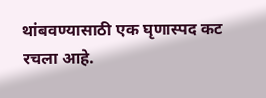थांबवण्यासाठी एक घृणास्पद कट रचला आहे.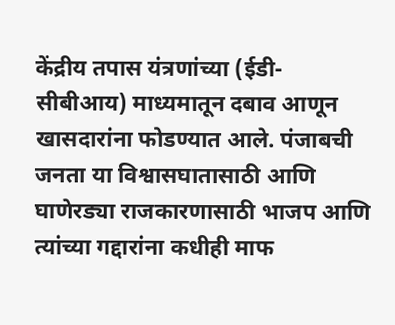केंद्रीय तपास यंत्रणांच्या (ईडी-सीबीआय) माध्यमातून दबाव आणून खासदारांना फोडण्यात आले. पंजाबची जनता या विश्वासघातासाठी आणि घाणेरड्या राजकारणासाठी भाजप आणि त्यांच्या गद्दारांना कधीही माफ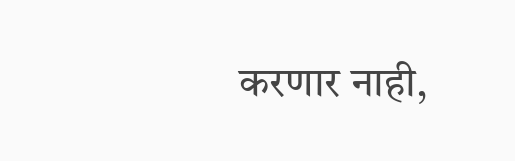करणार नाही,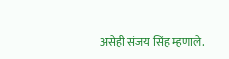असेही संजय सिंह म्हणाले.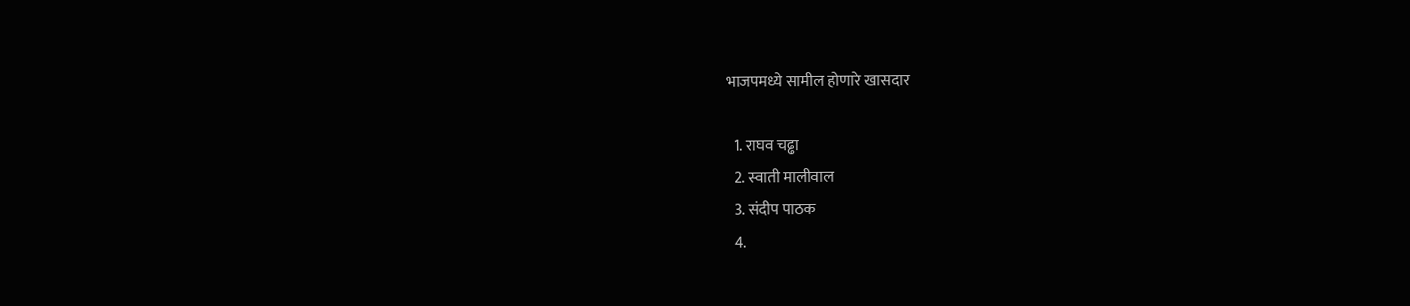भाजपमध्ये सामील होणारे खासदार

  1. राघव चढ्ढा
  2. स्वाती मालीवाल
  3. संदीप पाठक
  4.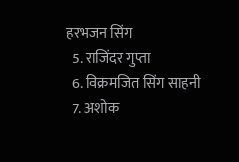हरभजन सिंग
  5. राजिंदर गुप्ता
  6. विक्रमजित सिंग साहनी
  7. अशोक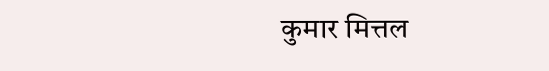कुमार मित्तल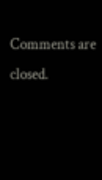Comments are closed.